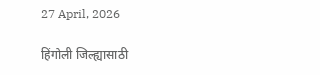27 April, 2026

हिंगोली जिल्ह्यासाठी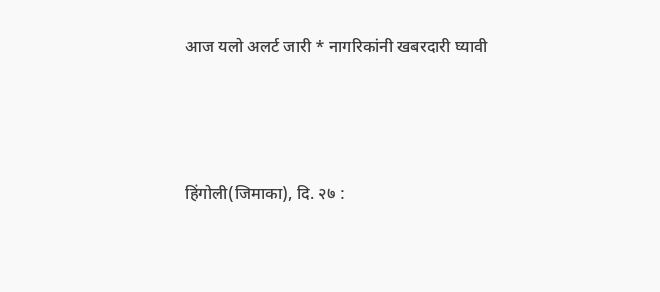आज यलो अलर्ट जारी * नागरिकांनी खबरदारी घ्यावी




हिंगोली(जिमाका), दि. २७ :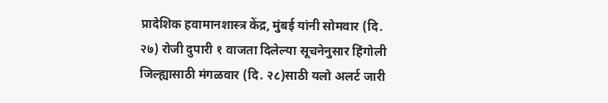प्रादेशिक हवामानशास्त्र केंद्र, मुंबई यांनी सोमवार (दि. २७) रोजी दुपारी १ वाजता दिलेल्या सूचनेनुसार हिंगोली जिल्ह्यासाठी मंगळवार (दि. २८)साठी यलो अलर्ट जारी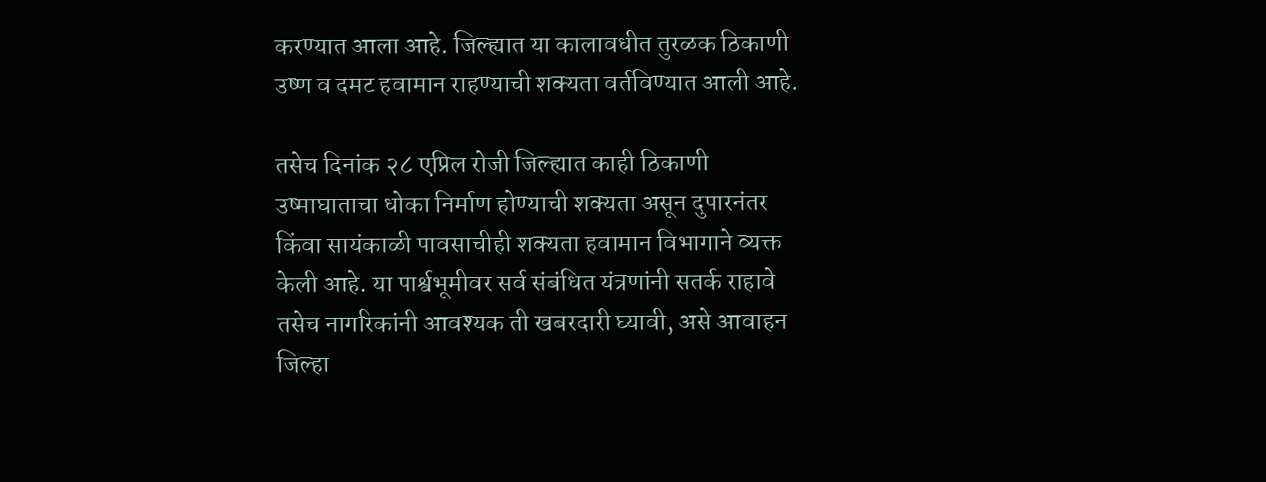करण्यात आला आहे. जिल्ह्यात या कालावधीत तुरळक ठिकाणी उष्ण व दमट हवामान राहण्याची शक्यता वर्तविण्यात आली आहे.

तसेच दिनांक २८ एप्रिल रोजी जिल्ह्यात काही ठिकाणी उष्माघाताचा धोका निर्माण होण्याची शक्यता असून दुपारनंतर किंवा सायंकाळी पावसाचीही शक्यता हवामान विभागाने व्यक्त केली आहे. या पार्श्वभूमीवर सर्व संबंधित यंत्रणांनी सतर्क राहावे तसेच नागरिकांनी आवश्यक ती खबरदारी घ्यावी, असे आवाहन जिल्हा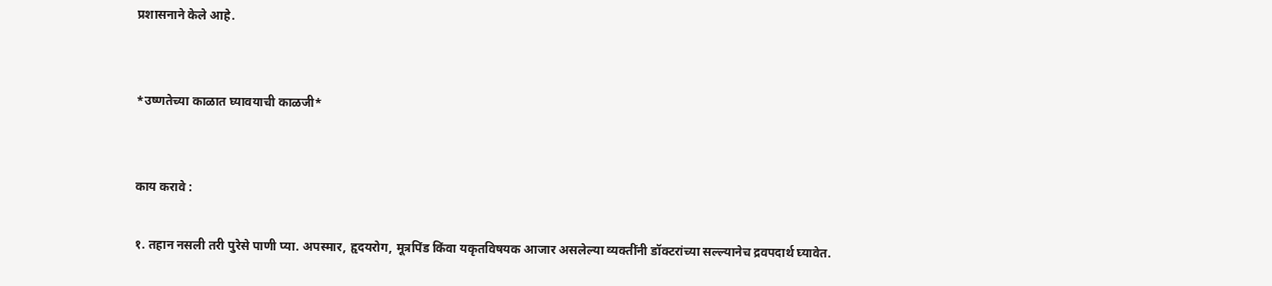प्रशासनाने केले आहे.


*उष्णतेच्या काळात घ्यावयाची काळजी*


काय करावे :

१. तहान नसली तरी पुरेसे पाणी प्या. अपस्मार, हृदयरोग, मूत्रपिंड किंवा यकृतविषयक आजार असलेल्या व्यक्तींनी डॉक्टरांच्या सल्ल्यानेच द्रवपदार्थ घ्यावेत.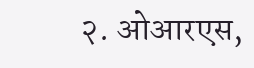२. ओआरएस,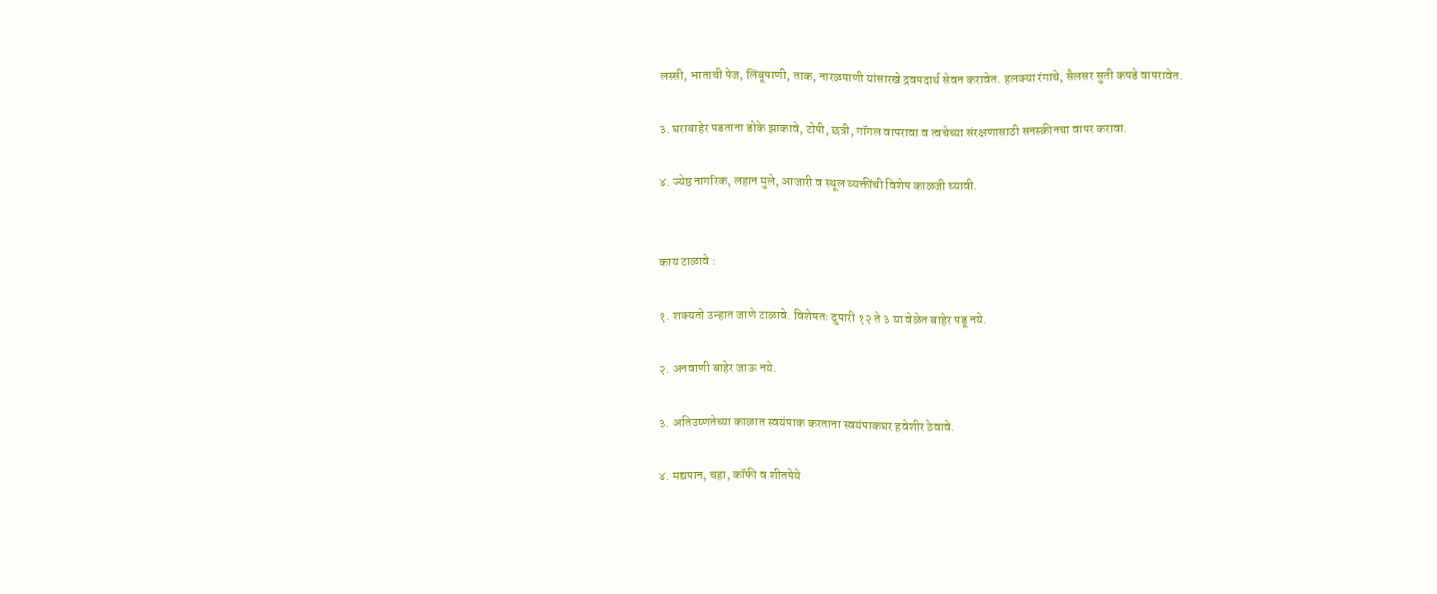लस्सी, भाताची पेज, लिंबूपाणी, ताक, नारळपाणी यांसारखे द्रवपदार्थ सेवन करावेत. हलक्या रंगाचे, सैलसर सुती कपडे वापरावेत.

३. घराबाहेर पडताना डोके झाकावे, टोपी, छत्री, गॉगल वापरावा व त्वचेच्या संरक्षणासाठी सनस्क्रीनचा वापर करावा.

४. ज्येष्ठ नागरिक, लहान मुले, आजारी व स्थूल व्यक्तींची विशेष काळजी घ्यावी.


काय टाळावे :

१. शक्यतो उन्हात जाणे टाळावे. विशेषतः दुपारी १२ ते ३ या वेळेत बाहेर पडू नये.

२. अनवाणी बाहेर जाऊ नये.

३. अतिउष्णतेच्या काळात स्वयंपाक करताना स्वयंपाकघर हवेशीर ठेवावे.

४. मद्यपान, चहा, कॉफी व शीतपेये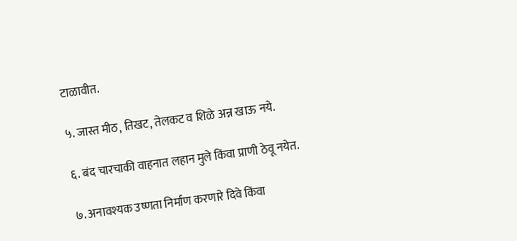टाळावीत.

५. जास्त मीठ, तिखट, तेलकट व शिळे अन्न खाऊ नये.

६. बंद चारचाकी वाहनात लहान मुले किंवा प्राणी ठेवू नयेत.

७. अनावश्यक उष्णता निर्माण करणारे दिवे किंवा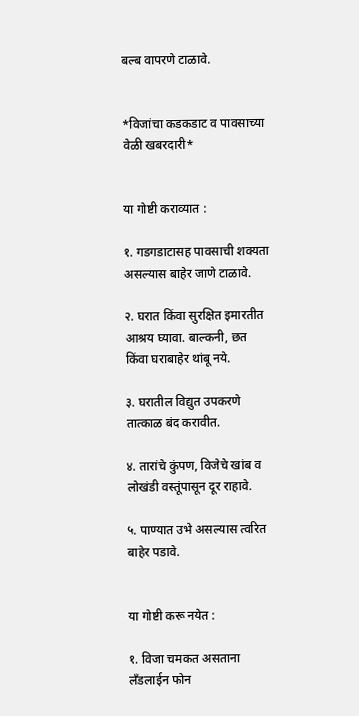बल्ब वापरणे टाळावे.


*विजांचा कडकडाट व पावसाच्या वेळी खबरदारी*


या गोष्टी कराव्यात :

१. गडगडाटासह पावसाची शक्यता असल्यास बाहेर जाणे टाळावे.

२. घरात किंवा सुरक्षित इमारतीत आश्रय घ्यावा. बाल्कनी, छत किंवा घराबाहेर थांबू नये.

३. घरातील विद्युत उपकरणे तात्काळ बंद करावीत.

४. तारांचे कुंपण, विजेचे खांब व लोखंडी वस्तूंपासून दूर राहावे.

५. पाण्यात उभे असल्यास त्वरित बाहेर पडावे.


या गोष्टी करू नयेत :

१. विजा चमकत असताना लँडलाईन फोन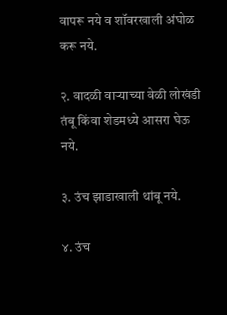वापरू नये व शॉवरखाली अंघोळ करू नये.

२. वादळी वाऱ्याच्या वेळी लोखंडी तंबू किंवा शेडमध्ये आसरा घेऊ नये.

३. उंच झाडाखाली थांबू नये.

४. उंच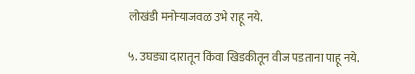लोखंडी मनोऱ्याजवळ उभे राहू नये.

५. उघड्या दारातून किंवा खिडकीतून वीज पडताना पाहू नये.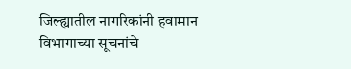जिल्ह्यातील नागरिकांनी हवामान विभागाच्या सूचनांचे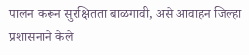पालन करून सुरक्षितता बाळगावी, असे आवाहन जिल्हा प्रशासनाने केले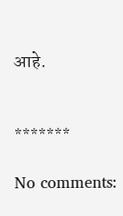आहे.


*******

No comments: